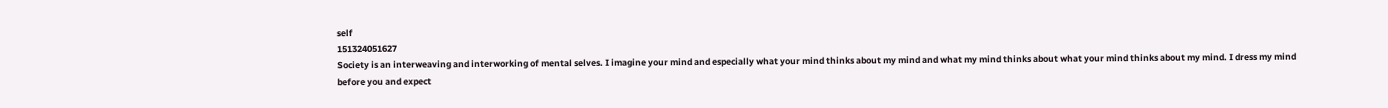self
151324051627
Society is an interweaving and interworking of mental selves. I imagine your mind and especially what your mind thinks about my mind and what my mind thinks about what your mind thinks about my mind. I dress my mind before you and expect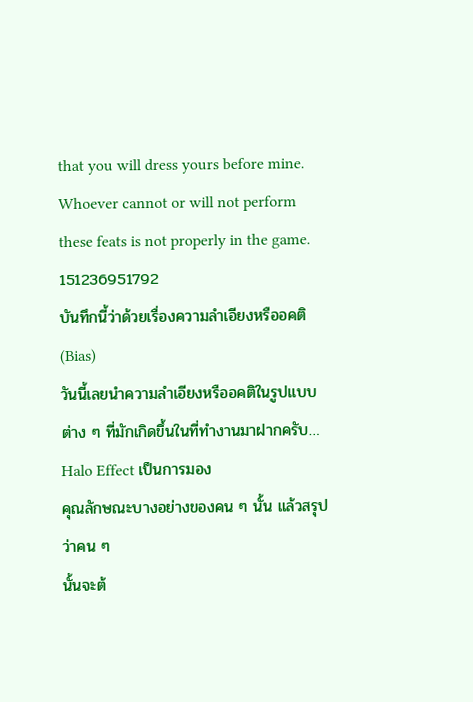that you will dress yours before mine. Whoever cannot or will not perform these feats is not properly in the game.
151236951792
บันทึกนี้ว่าด้วยเรื่องความลำเอียงหรืออคติ (Bias)
วันนี้เลยนำความลำเอียงหรืออคติในรูปแบบต่าง ๆ ที่มักเกิดขึ้นในที่ทำงานมาฝากครับ…
Halo Effect เป็นการมอง
คุณลักษณะบางอย่างของคน ๆ นั้น แล้วสรุปว่าคน ๆ
นั้นจะต้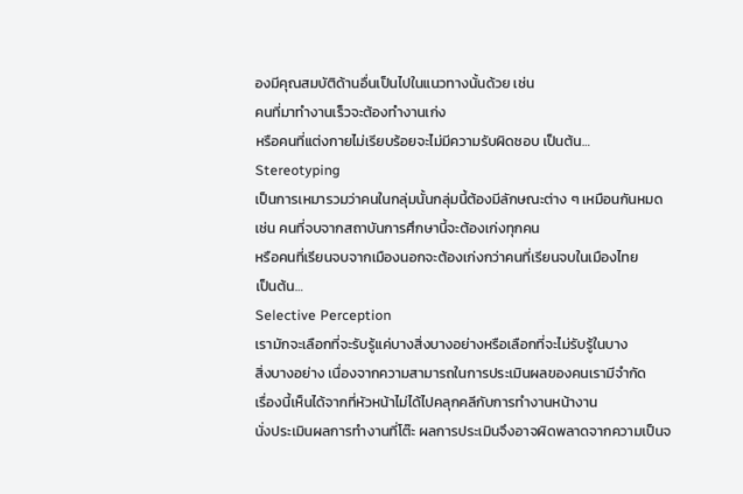องมีคุณสมบัติด้านอื่นเป็นไปในแนวทางนั้นด้วย เช่น
คนที่มาทำงานเร็วจะต้องทำงานเก่ง
หรือคนที่แต่งกายไม่เรียบร้อยจะไม่มีความรับผิดชอบ เป็นต้น…
Stereotyping
เป็นการเหมารวมว่าคนในกลุ่มนั้นกลุ่มนี้ต้องมีลักษณะต่าง ๆ เหมือนกันหมด
เช่น คนที่จบจากสถาบันการศึกษานี้จะต้องเก่งทุกคน
หรือคนที่เรียนจบจากเมืองนอกจะต้องเก่งกว่าคนที่เรียนจบในเมืองไทย
เป็นต้น…
Selective Perception
เรามักจะเลือกที่จะรับรู้แค่บางสิ่งบางอย่างหรือเลือกที่จะไม่รับรู้ในบาง
สิ่งบางอย่าง เนื่องจากความสามารถในการประเมินผลของคนเรามีจำกัด
เรื่องนี้เห็นได้จากที่หัวหน้าไม่ได้ไปคลุกคลีกับการทำงานหน้างาน
นั่งประเมินผลการทำงานที่โต๊ะ ผลการประเมินจึงอาจผิดพลาดจากความเป็นจ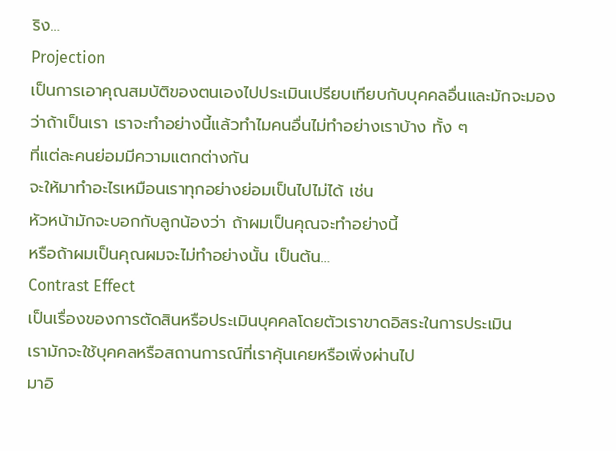ริง…
Projection
เป็นการเอาคุณสมบัติของตนเองไปประเมินเปรียบเทียบกับบุคคลอื่นและมักจะมอง
ว่าถ้าเป็นเรา เราจะทำอย่างนี้แล้วทำไมคนอื่นไม่ทำอย่างเราบ้าง ทั้ง ๆ
ที่แต่ละคนย่อมมีความแตกต่างกัน
จะให้มาทำอะไรเหมือนเราทุกอย่างย่อมเป็นไปไม่ได้ เช่น
หัวหน้ามักจะบอกกับลูกน้องว่า ถ้าผมเป็นคุณจะทำอย่างนี้
หรือถ้าผมเป็นคุณผมจะไม่ทำอย่างนั้น เป็นต้น…
Contrast Effect
เป็นเรื่องของการตัดสินหรือประเมินบุคคลโดยตัวเราขาดอิสระในการประเมิน
เรามักจะใช้บุคคลหรือสถานการณ์ที่เราคุ้นเคยหรือเพิ่งผ่านไป
มาอิ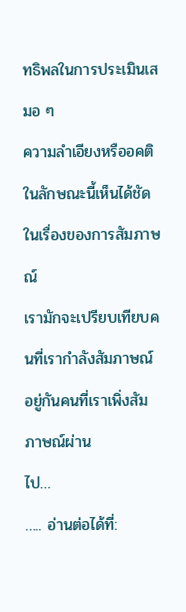ทธิพลในการประเมินเสมอ ๆ
ความลำเอียงหรืออคติในลักษณะนี้เห็นได้ชัดในเรื่องของการสัมภาษณ์
เรามักจะเปรียบเทียบคนที่เรากำลังสัมภาษณ์อยู่กันคนที่เราเพิ่งสัมภาษณ์ผ่าน
ไป…
….. อ่านต่อได้ที่: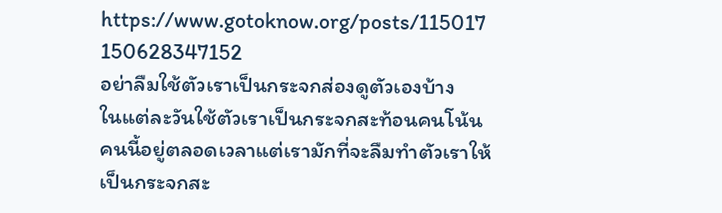https://www.gotoknow.org/posts/115017
150628347152
อย่าลืมใช้ตัวเราเป็นกระจกส่องดูตัวเองบ้าง
ในแต่ละวันใช้ตัวเราเป็นกระจกสะท้อนคนโน้นคนนี้อยู่ตลอดเวลาแต่เรามักที่จะลืมทำตัวเราให้เป็นกระจกสะ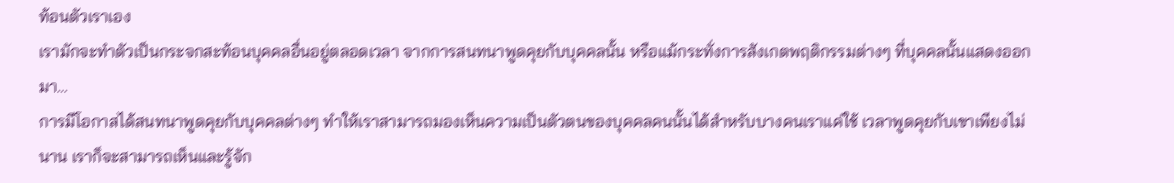ท้อนตัวเราเอง
เรามักจะทำตัวเป็นกระจกสะท้อนบุคคลอื่นอยู่ตลอดเวลา จากการสนทนาพูดคุยกับบุคคลนั้น หรือแม้กระทั่งการสังเกตพฤติกรรมต่างๆ ที่บุคคลนั้นแสดงออกมา…
การมีโอกาสได้สนทนาพูดคุยกับบุคคลต่างๆ ทำให้เราสามารถมองเห็นความเป็นตัวตนของบุคคลคนนั้นได้สำหรับบางคนเราแค่ใช้ เวลาพูดคุยกับเขาเพียงไม่นาน เราก็จะสามารถเห็นและรู้จัก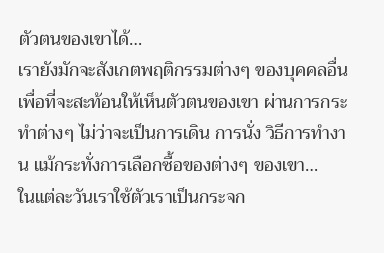ตัวตนของเขาได้…
เรายังมักจะสังเกตพฤติกรรมต่างๆ ของบุคคลอื่น เพื่อที่จะสะท้อนให้เห็นตัวตนของเขา ผ่านการกระทำต่างๆ ไม่ว่าจะเป็นการเดิน การนั่ง วิธีการทำงาน แม้กระทั่งการเลือกซื้อของต่างๆ ของเขา…
ในแต่ละวันเราใช้ตัวเราเป็นกระจก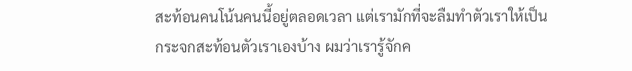สะท้อนคนโน้นคนนี้อยู่ตลอดเวลา แต่เรามักที่จะลืมทำตัวเราให้เป็นกระจกสะท้อนตัวเราเองบ้าง ผมว่าเรารู้จักค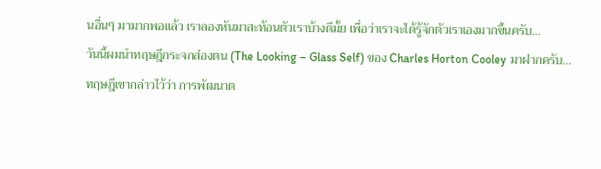นอื่นๆ มามากพอแล้ว เราลองหันมาสะท้อนตัวเราบ้างดีมั้ย เพื่อว่าเราจะได้รู้จักตัวเราเองมากขึ้นครับ…
วันนี้ผมนำทฤษฎีกระจกส่องตน (The Looking – Glass Self) ของ Charles Horton Cooley มาฝากครับ…
ทฤษฎีเขากล่าวไว้ว่า การพัฒนาต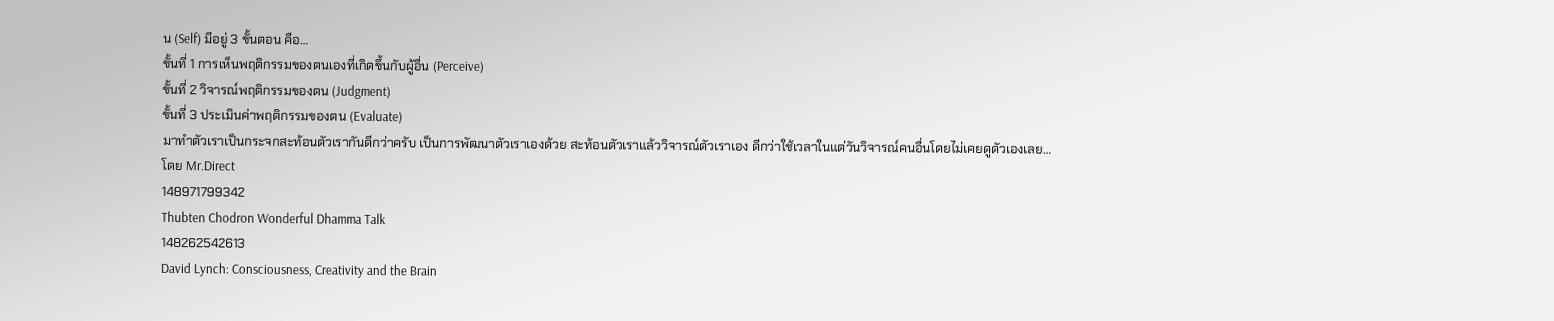น (Self) มีอยู่ 3 ขั้นตอน คือ…
ขั้นที่ 1 การเห็นพฤติกรรมของตนเองที่เกิดขึ้นกับผู้อื่น (Perceive)
ขั้นที่ 2 วิจารณ์พฤติกรรมของตน (Judgment)
ขั้นที่ 3 ประเมินค่าพฤติกรรมของตน (Evaluate)
มาทำตัวเราเป็นกระจกสะท้อนตัวเรากันดีกว่าครับ เป็นการพัฒนาตัวเราเองด้วย สะท้อนตัวเราแล้ววิจารณ์ตัวเราเอง ดีกว่าใช้เวลาในแต่วันวิจารณ์คนอื่นโดยไม่เคยดูตัวเองเลย…
โดย Mr.Direct
148971799342
Thubten Chodron Wonderful Dhamma Talk
148262542613
David Lynch: Consciousness, Creativity and the Brain